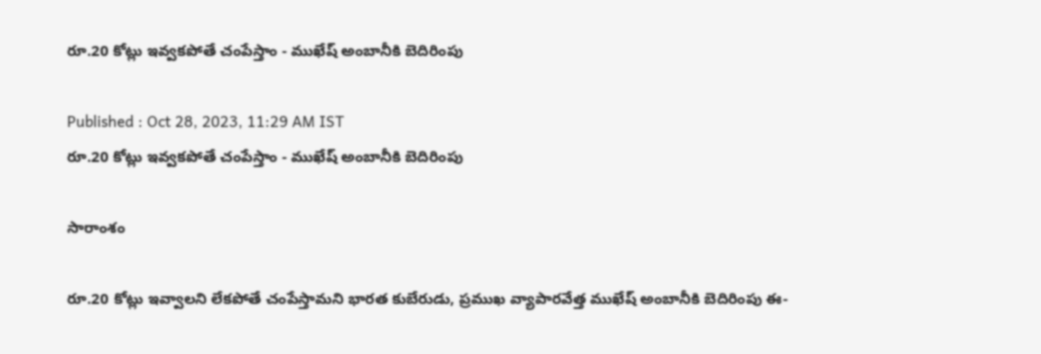రూ.20 కోట్లు ఇవ్వకపోతే చంపేస్తాం - ముఖేష్ అంబానీకి బెదిరింపు

Published : Oct 28, 2023, 11:29 AM IST
రూ.20 కోట్లు ఇవ్వకపోతే చంపేస్తాం - ముఖేష్ అంబానీకి బెదిరింపు

సారాంశం

రూ.20 కోట్లు ఇవ్వాలని లేకపోతే చంపేస్తామని భారత కుబేరుడు, ప్రముఖ వ్యాపారవేత్త ముఖేష్ అంబానీకి బెదిరింపు ఈ-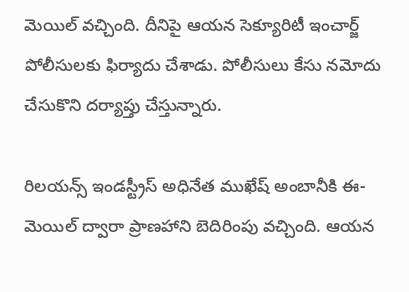మెయిల్ వచ్చింది. దీనిపై ఆయన సెక్యూరిటీ ఇంచార్జ్ పోలీసులకు ఫిర్యాదు చేశాడు. పోలీసులు కేసు నమోదు చేసుకొని దర్యాప్తు చేస్తున్నారు.

రిలయన్స్ ఇండస్ట్రీస్ అధినేత ముఖేష్ అంబానీకి ఈ-మెయిల్ ద్వారా ప్రాణహాని బెదిరింపు వచ్చింది. ఆయన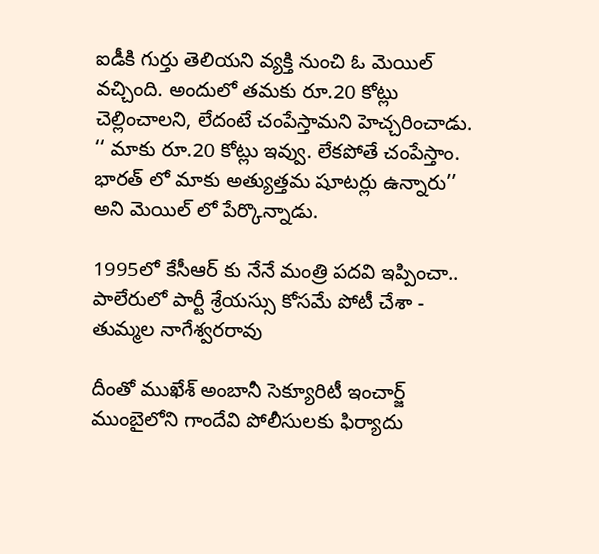ఐడీకి గుర్తు తెలియని వ్యక్తి నుంచి ఓ మెయిల్ వచ్చింది. అందులో తమకు రూ.20 కోట్లు చెల్లించాలని, లేదంటే చంపేస్తామని హెచ్చరించాడు. ‘‘ మాకు రూ.20 కోట్లు ఇవ్వు. లేకపోతే చంపేస్తాం. భారత్ లో మాకు అత్యుత్తమ షూటర్లు ఉన్నారు’’ అని మెయిల్ లో పేర్కొన్నాడు.

1995లో కేసీఆర్ కు నేనే మంత్రి పదవి ఇప్పించా.. పాలేరులో పార్టీ శ్రేయస్సు కోసమే పోటీ చేశా - తుమ్మల నాగేశ్వరరావు

దీంతో ముఖేశ్ అంబానీ సెక్యూరిటీ ఇంచార్జ్ ముంబైలోని గాందేవి పోలీసులకు ఫిర్యాదు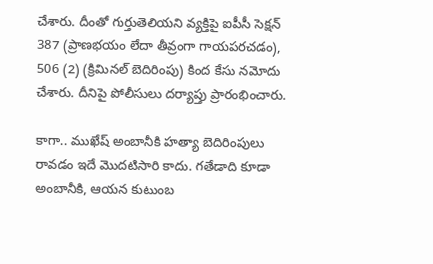చేశారు. దీంతో గుర్తుతెలియని వ్యక్తిపై ఐపీసీ సెక్షన్ 387 (ప్రాణభయం లేదా తీవ్రంగా గాయపరచడం), 506 (2) (క్రిమినల్ బెదిరింపు) కింద కేసు నమోదు చేశారు. దీనిపై పోలీసులు దర్యాప్తు ప్రారంభించారు.

కాగా.. ముఖేష్ అంబానీకి హత్యా బెదిరింపులు రావడం ఇదే మొదటిసారి కాదు. గతేడాది కూడా అంబానీకి, ఆయన కుటుంబ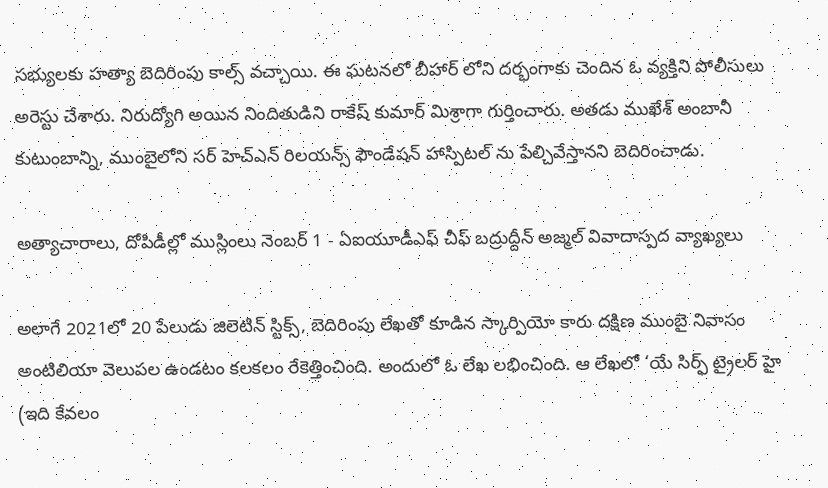సభ్యులకు హత్యా బెదిరింపు కాల్స్ వచ్చాయి. ఈ ఘటనలో బీహార్ లోని దర్భంగాకు చెందిన ఓ వ్యక్తిని పోలీసులు అరెస్టు చేశారు. నిరుద్యోగి అయిన నిందితుడిని రాకేష్ కుమార్ మిశ్రాగా గుర్తించారు. అతడు ముఖేశ్ అంబానీ కుటుంబాన్ని, ముంబైలోని సర్ హెచ్ఎన్ రిలయన్స్ ఫౌండేషన్ హాస్పిటల్ ను పేల్చివేస్తానని బెదిరించాడు.

అత్యాచారాలు, దోపిడీల్లో ముస్లింలు నెంబర్ 1 - ఏఐయూడీఎఫ్ చీఫ్ బద్రుద్దీన్ అజ్మల్ వివాదాస్పద వ్యాఖ్యలు

అలాగే 2021లో 20 పేలుడు జిలెటిన్ స్టిక్స్, బెదిరింపు లేఖతో కూడిన స్కార్పియో కారు దక్షిణ ముంబై నివాసం అంటిలియా వెలుపల ఉండటం కలకలం రేకెత్తించింది. అందులో ఓ లేఖ లభించింది. ఆ లేఖలో ‘యే సిర్ఫ్ ట్రైలర్ హై (ఇది కేవలం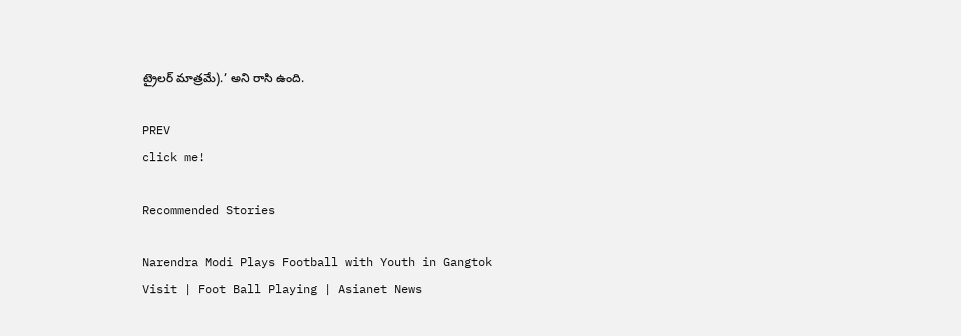ట్రైలర్ మాత్రమే).’ అని రాసి ఉంది.

PREV
click me!

Recommended Stories

Narendra Modi Plays Football with Youth in Gangtok Visit | Foot Ball Playing | Asianet News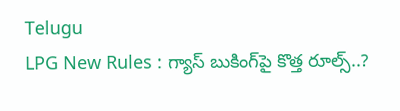Telugu
LPG New Rules : గ్యాస్ బుకింగ్‌పై కొత్త రూల్స్..?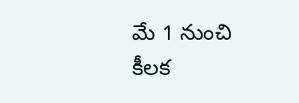మే 1 నుంచి కీలక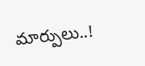మార్పులు..!